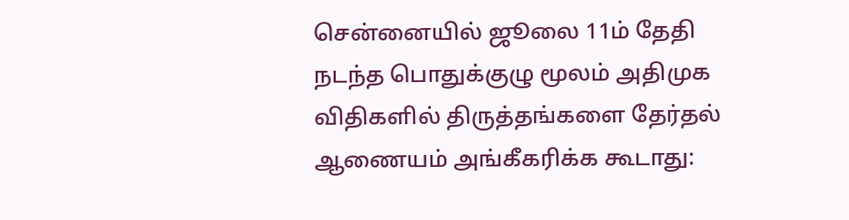சென்னையில் ஜூலை 11ம் தேதி நடந்த பொதுக்குழு மூலம் அதிமுக விதிகளில் திருத்தங்களை தேர்தல் ஆணையம் அங்கீகரிக்க கூடாது: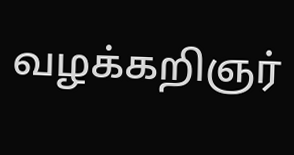வழக்கறிஞர்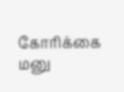கோரிக்கை மனு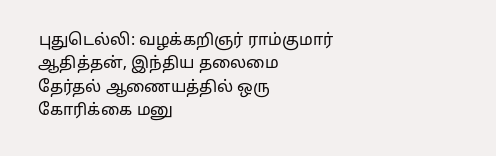புதுடெல்லி: வழக்கறிஞர் ராம்குமார் ஆதித்தன், இந்திய தலைமை தேர்தல் ஆணையத்தில் ஒரு கோரிக்கை மனு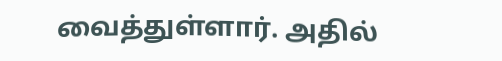வைத்துள்ளார். அதில்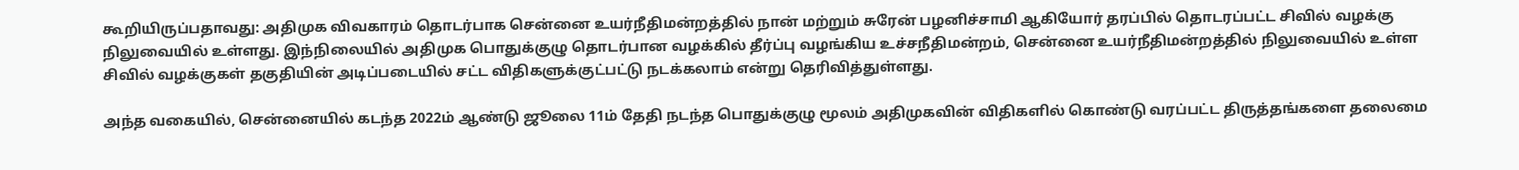கூறியிருப்பதாவது: அதிமுக விவகாரம் தொடர்பாக சென்னை உயர்நீதிமன்றத்தில் நான் மற்றும் சுரேன் பழனிச்சாமி ஆகியோர் தரப்பில் தொடரப்பட்ட சிவில் வழக்கு நிலுவையில் உள்ளது. இந்நிலையில் அதிமுக பொதுக்குழு தொடர்பான வழக்கில் தீர்ப்பு வழங்கிய உச்சநீதிமன்றம், சென்னை உயர்நீதிமன்றத்தில் நிலுவையில் உள்ள சிவில் வழக்குகள் தகுதியின் அடிப்படையில் சட்ட விதிகளுக்குட்பட்டு நடக்கலாம் என்று தெரிவித்துள்ளது.

அந்த வகையில், சென்னையில் கடந்த 2022ம் ஆண்டு ஜூலை 11ம் தேதி நடந்த பொதுக்குழு மூலம் அதிமுகவின் விதிகளில் கொண்டு வரப்பட்ட திருத்தங்களை தலைமை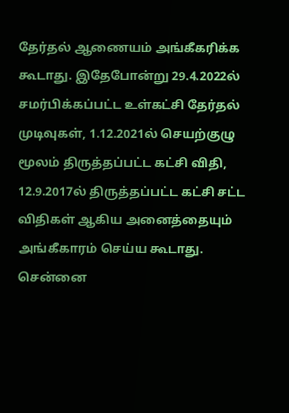தேர்தல் ஆணையம் அங்கீகரிக்க கூடாது. இதேபோன்று 29.4.2022ல் சமர்பிக்கப்பட்ட உள்கட்சி தேர்தல் முடிவுகள், 1.12.2021ல் செயற்குழு மூலம் திருத்தப்பட்ட கட்சி விதி, 12.9.2017ல் திருத்தப்பட்ட கட்சி சட்ட விதிகள் ஆகிய அனைத்தையும் அங்கீகாரம் செய்ய கூடாது.  சென்னை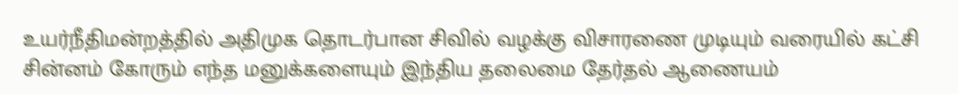உயர்நீதிமன்றத்தில் அதிமுக தொடர்பான சிவில் வழக்கு விசாரணை முடியும் வரையில் கட்சி சின்னம் கோரும் எந்த மனுக்களையும் இந்திய தலைமை தேர்தல் ஆணையம்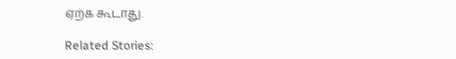ஏற்க கூடாது.

Related Stories: